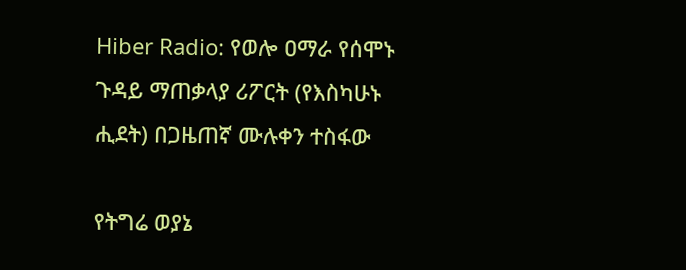Hiber Radio: የወሎ ዐማራ የሰሞኑ ጉዳይ ማጠቃላያ ሪፖርት (የእስካሁኑ ሒደት) በጋዜጠኛ ሙሉቀን ተስፋው

የትግሬ ወያኔ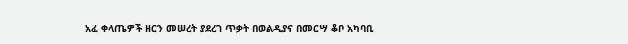አፈ ቀላጤዎች ዘርን መሠረት ያደረገ ጥቃት በወልዲያና በመርሣ ቆቦ አካባቢ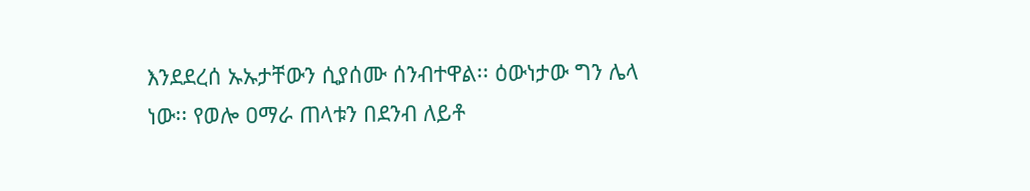እንደደረሰ ኡኡታቸውን ሲያሰሙ ሰንብተዋል፡፡ ዕውነታው ግን ሌላ ነው፡፡ የወሎ ዐማራ ጠላቱን በደንብ ለይቶ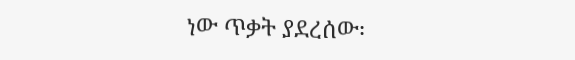ነው ጥቃት ያደረሰው፡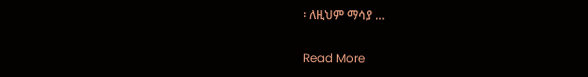፡ ለዚህም ማሳያ …

Read More